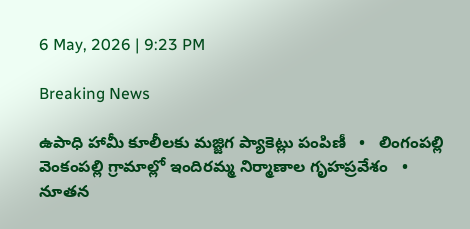6 May, 2026 | 9:23 PM

Breaking News

ఉపాధి హామీ కూలీలకు మజ్జిగ ప్యాకెట్లు పంపిణీ   •   లింగంపల్లి వెంకంపల్లి గ్రామాల్లో ఇందిరమ్మ నిర్మాణాల గృహప్రవేశం   •   నూతన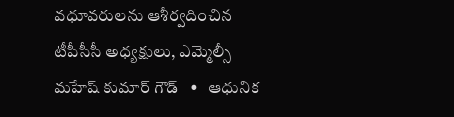వధూవరులను ఆశీర్వదించిన టీపీసీసీ అధ్యక్షులు, ఎమ్మెల్సీ మహేష్ కుమార్ గౌడ్   •   ఆధునిక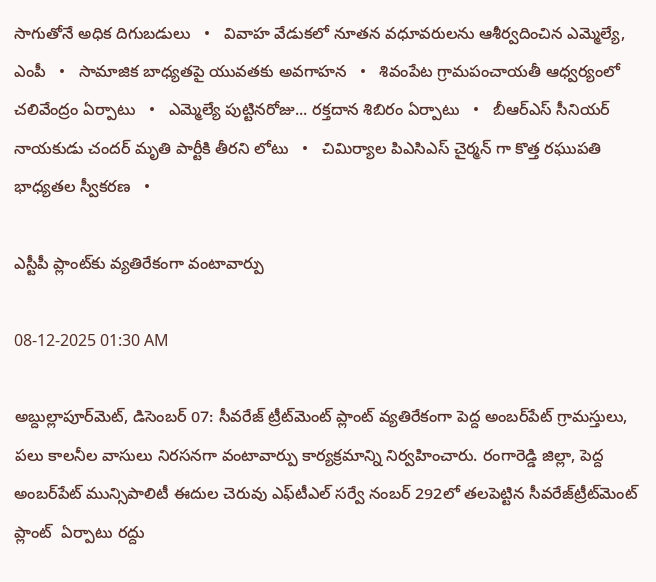సాగుతోనే అధిక దిగుబడులు   •   వివాహ వేడుకలో నూతన వధూవరులను ఆశీర్వదించిన ఎమ్మెల్యే, ఎంపీ   •   సామాజిక బాధ్యతపై యువతకు అవగాహన   •   శివంపేట గ్రామపంచాయతీ ఆధ్వర్యంలో చలివేంద్రం ఏర్పాటు   •   ఎమ్మెల్యే పుట్టినరోజు... రక్తదాన శిబిరం ఏర్పాటు   •   బీఆర్ఎస్ సీనియర్ నాయకుడు చందర్ మృతి పార్టీకి తీరని లోటు   •   చిమిర్యాల పిఎసిఎస్ చైర్మన్ గా కొత్త రఘుపతి భాధ్యతల స్వీకరణ   •

ఎస్టీపీ ప్లాంట్‌కు వ్యతిరేకంగా వంటావార్పు

08-12-2025 01:30 AM

అబ్దుల్లాపూర్‌మెట్, డిసెంబర్ 07: సీవరేజ్ ట్రీట్‌మెంట్ ప్లాంట్ వ్యతిరేకంగా పెద్ద అంబర్‌పేట్ గ్రామస్తులు,   పలు కాలనీల వాసులు నిరసనగా వంటావార్పు కార్యక్రమాన్ని నిర్వహించారు. రంగారెడ్డి జిల్లా, పెద్ద అంబర్‌పేట్ మున్సిపాలిటీ ఈదుల చెరువు ఎఫ్‌టీఎల్ సర్వే నంబర్ 292లో తలపెట్టిన సీవరేజ్‌ట్రీట్‌మెంట్ ప్లాంట్  ఏర్పాటు రద్దు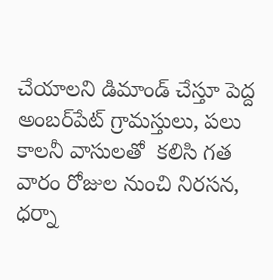చేయాలని డిమాండ్ చేస్తూ పెద్ద అంబర్‌పేట్ గ్రామస్తులు, పలు కాలనీ వాసులతో  కలిసి గత వారం రోజుల నుంచి నిరసన, ధర్నా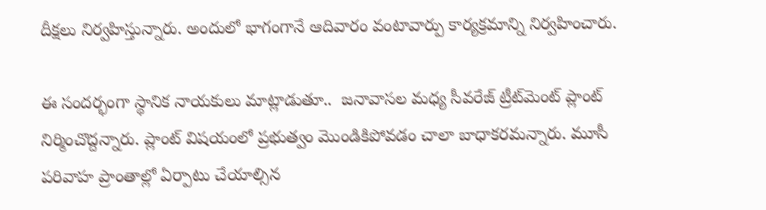దీక్షలు నిర్వహిస్తున్నారు. అందులో భాగంగానే ఆదివారం వంటావార్పు కార్యక్రమాన్ని నిర్వహించారు.

ఈ సందర్భంగా స్థానిక నాయకులు మాట్లాడుతూ..  జనావాసల మధ్య సీవరేజ్ ట్రీట్‌మెంట్ ప్లాంట్ నిర్మించొద్దన్నారు. ప్లాంట్ విషయంలో ప్రభుత్వం మొండికిపోవడం చాలా బాధాకరమన్నారు. మూసీ  పరివాహ ప్రాంతాల్లో ఏర్పాటు చేయాల్సిన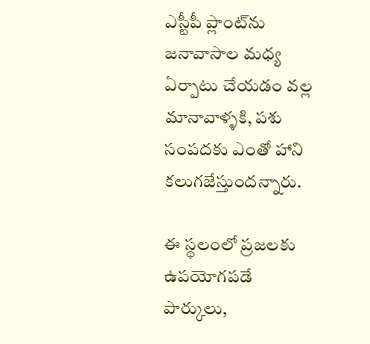ఎస్టీపీ ప్లాంట్‌ను జనావాసాల మధ్య ఏర్పాటు చేయడం వల్ల మానావాళ్ళకి, పశు సంపదకు ఎంతో హాని కలుగజేస్తుందన్నారు.

ఈ స్థలంలో ప్రజలకు ఉపయోగపడే పార్కులు,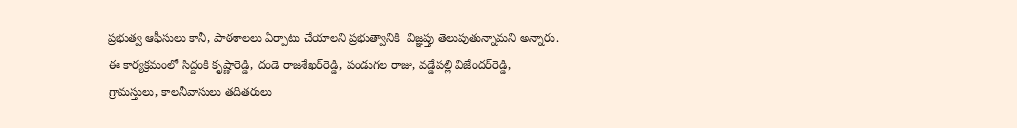ప్రభుత్వ ఆఫీసులు కానీ, పాఠశాలలు ఏర్పాటు చేయాలని ప్రభుత్వానికి  విజ్ఞప్తు తెలుపుతున్నామని అన్నారు. ఈ కార్యక్రమంలో సిద్దంకి కృష్ణారెడ్డి, దండె రాజశేఖర్‌రెడ్డి, పండుగల రాజు, వడ్డేపల్లి విజేందర్‌రెడ్డి, గ్రామస్తులు, కాలనీవాసులు తదితరులు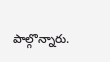పాల్గొన్నారు.